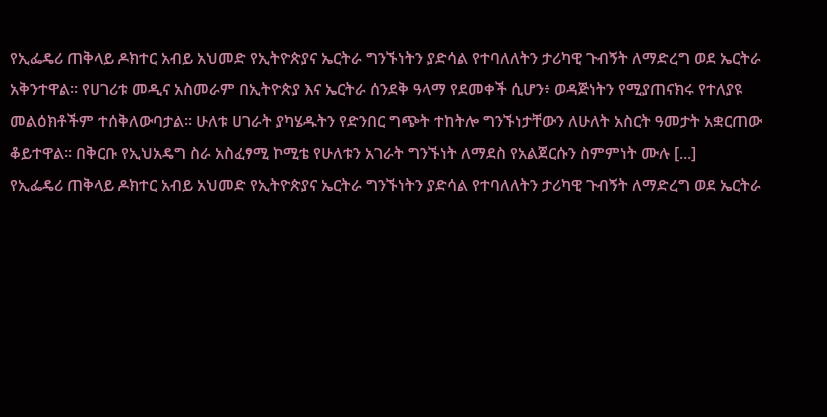የኢፌዴሪ ጠቅላይ ዶክተር አብይ አህመድ የኢትዮጵያና ኤርትራ ግንኙነትን ያድሳል የተባለለትን ታሪካዊ ጉብኝት ለማድረግ ወደ ኤርትራ አቅንተዋል። የሀገሪቱ መዲና አስመራም በኢትዮጵያ እና ኤርትራ ሰንደቅ ዓላማ የደመቀች ሲሆን፥ ወዳጅነትን የሚያጠናክሩ የተለያዩ መልዕክቶችም ተሰቅለውባታል። ሁለቱ ሀገራት ያካሄዱትን የድንበር ግጭት ተከትሎ ግንኙነታቸውን ለሁለት አስርት ዓመታት አቋርጠው ቆይተዋል። በቅርቡ የኢህአዴግ ስራ አስፈፃሚ ኮሚቴ የሁለቱን አገራት ግንኙነት ለማደስ የአልጀርሱን ስምምነት ሙሉ [...]
የኢፌዴሪ ጠቅላይ ዶክተር አብይ አህመድ የኢትዮጵያና ኤርትራ ግንኙነትን ያድሳል የተባለለትን ታሪካዊ ጉብኝት ለማድረግ ወደ ኤርትራ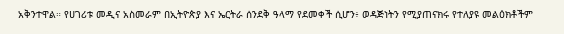አቅንተዋል። የሀገሪቱ መዲና አስመራም በኢትዮጵያ እና ኤርትራ ሰንደቅ ዓላማ የደመቀች ሲሆን፥ ወዳጅነትን የሚያጠናክሩ የተለያዩ መልዕክቶችም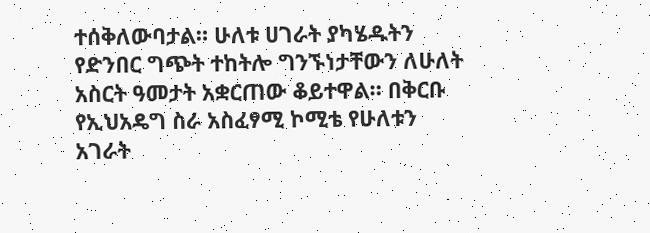ተሰቅለውባታል። ሁለቱ ሀገራት ያካሄዱትን የድንበር ግጭት ተከትሎ ግንኙነታቸውን ለሁለት አስርት ዓመታት አቋርጠው ቆይተዋል። በቅርቡ የኢህአዴግ ስራ አስፈፃሚ ኮሚቴ የሁለቱን አገራት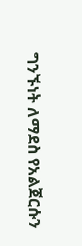ግንኙነት ለማደስ የአልጀርሱን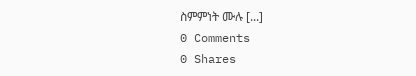ስምምነት ሙሉ [...]
0 Comments
0 Shares